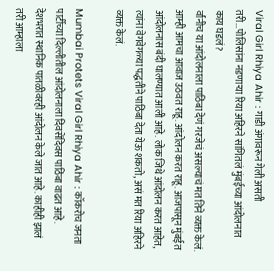Viral Girl Rhiya Ahir : गाडी अंगावरून गेली असती तरी…पोलिसांना नडणाऱ्या रिया अहिरने सांगितलं मुंबईच्या आंदोलनात काय घडलं?
र्वांनीच या आंदोलनाला पाठिंबा देणं गरजेचं असल्याचं मत तिने व्यक्त केलं. आम्ही आमचा आवाज उठवत राहू. आंदोलन करत राहू. आजपासून मुंबईत आंदोलनास बंदी घालण्यात आली आहे. लोक जिथे आंदोलन करत आहेत, त्यांना वेगवेगळ्या पद्धतीने पाठिंबा देता येऊ शकतो, असं मत रिया अहिरने व्यक्त केलं.

Mumbai Protets Viral Girl Rhiya Ahir : कॉकरोच जनता पार्टीच्या दिल्लीतील आंदोलनाला दिवसेंदिवस पाठिंबा वाढत आहे. देशभरात स्थानिक पातळीवरही आंदोलन केले जात आहे. काहीही झालं तरी आम्हाला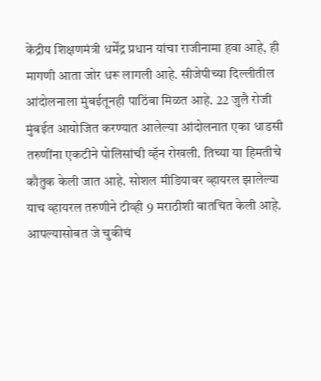केंद्रीय शिक्षणमंत्री धर्मेंद्र प्रधान यांचा राजीनामा हवा आहे, ही मागणी आता जोर धरू लागली आहे. सीजेपीच्या दिल्लीतील आंदोलनाला मुंबईतूनही पाठिंबा मिळत आहे. 22 जुलै रोजी मुंबईत आयोजित करण्यात आलेल्या आंदोलनात एका धाडसी तरुणींना एकटीने पोलिसांची व्हॅन रोखली. तिच्या या हिमतीचे कौतुक केली जात आहे. सोशल मीडियावर व्हायरल झालेल्या याच व्हायरल तरुणीने टीव्ही 9 मराठीशी बातचित केली आहे.
आपल्यासोबत जे चुकीचं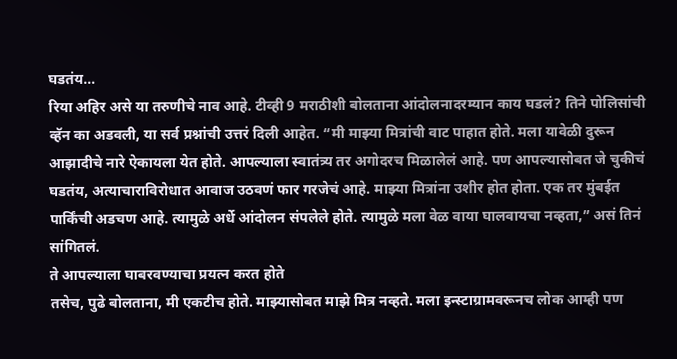घडतंय…
रिया अहिर असे या तरुणीचे नाव आहे. टीव्ही 9 मराठीशी बोलताना आंदोलनादरम्यान काय घडलं? तिने पोलिसांची व्हॅन का अडवली, या सर्व प्रश्नांची उत्तरं दिली आहेत. “मी माझ्या मित्रांची वाट पाहात होते. मला यावेळी दुरून आझादीचे नारे ऐकायला येत होते. आपल्याला स्वातंत्र्य तर अगोदरच मिळालेलं आहे. पण आपल्यासोबत जे चुकीचं घडतंय, अत्याचाराविरोधात आवाज उठवणं फार गरजेचं आहे. माझ्या मित्रांना उशीर होत होता. एक तर मुंबईत पार्किंची अडचण आहे. त्यामुळे अर्धे आंदोलन संपलेले होते. त्यामुळे मला वेळ वाया घालवायचा नव्हता,” असं तिनं सांगितलं.
ते आपल्याला घाबरवण्याचा प्रयत्न करत होते
तसेच, पुढे बोलताना, मी एकटीच होते. माझ्यासोबत माझे मित्र नव्हते. मला इन्स्टाग्रामवरूनच लोक आम्ही पण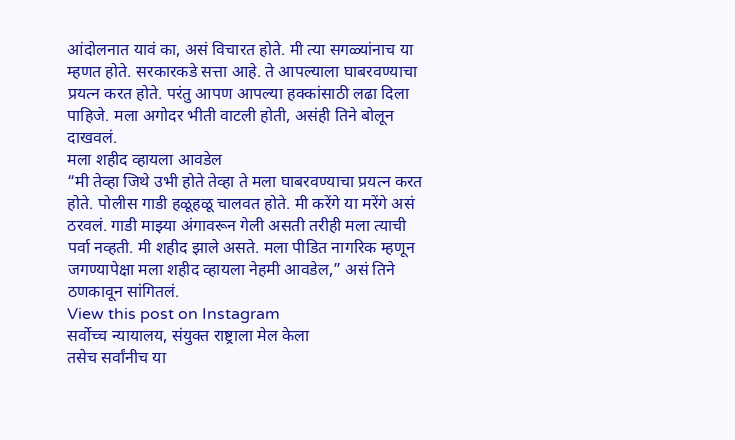आंदोलनात यावं का, असं विचारत होते. मी त्या सगळ्यांनाच या म्हणत होते. सरकारकडे सत्ता आहे. ते आपल्याला घाबरवण्याचा प्रयत्न करत होते. परंतु आपण आपल्या हक्कांसाठी लढा दिला पाहिजे. मला अगोदर भीती वाटली होती, असंही तिने बोलून दाखवलं.
मला शहीद व्हायला आवडेल
“मी तेव्हा जिथे उभी होते तेव्हा ते मला घाबरवण्याचा प्रयत्न करत होते. पोलीस गाडी हळूहळू चालवत होते. मी करेंगे या मरेंगे असं ठरवलं. गाडी माझ्या अंगावरून गेली असती तरीही मला त्याची पर्वा नव्हती. मी शहीद झाले असते. मला पीडित नागरिक म्हणून जगण्यापेक्षा मला शहीद व्हायला नेहमी आवडेल,” असं तिने ठणकावून सांगितलं.
View this post on Instagram
सर्वोच्च न्यायालय, संयुक्त राष्ट्राला मेल केला
तसेच सर्वांनीच या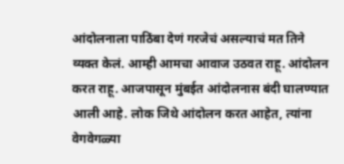आंदोलनाला पाठिंबा देणं गरजेचं असल्याचं मत तिने व्यक्त केलं. आम्ही आमचा आवाज उठवत राहू. आंदोलन करत राहू. आजपासून मुंबईत आंदोलनास बंदी घालण्यात आली आहे. लोक जिथे आंदोलन करत आहेत, त्यांना वेगवेगळ्या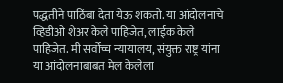पद्धतीने पाठिंबा देता येऊ शकतो. या आंदोलनाचे व्हिडीओ शेअर केले पाहिजेत, लाईक केले पाहिजेत. मी सर्वोच्च न्यायालय, संयुक्त राष्ट्र यांना या आंदोलनाबाबत मेल केलेला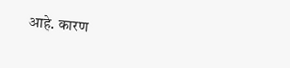आहे. कारण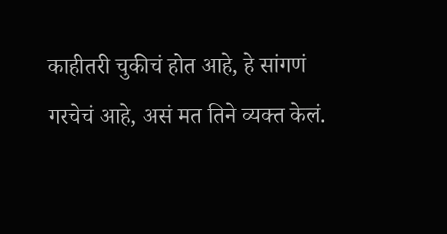काहीतरी चुकीचं होत आहे, हे सांगणं गरचेचं आहे, असं मत तिने व्यक्त केलं.